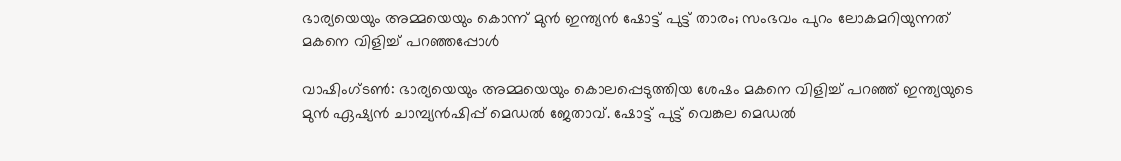ഭാര്യയെയും അമ്മയെയും കൊന്ന് മുന്‍ ഇന്ത്യന്‍ ഷോട്ട് പുട്ട് താരം; സംഭവം പുറം ലോകമറിയുന്നത് മകനെ വിളിച്ച് പറഞ്ഞപ്പോള്‍

വാഷിംഗ്ടണ്‍: ഭാര്യയെയും അമ്മയെയും കൊലപ്പെടുത്തിയ ശേഷം മകനെ വിളിച്ച് പറഞ്ഞ് ഇന്ത്യയുടെ മുന്‍ ഏഷ്യന്‍ ചാമ്പ്യന്‍ഷിപ്പ് മെഡല്‍ ജേതാവ്. ഷോട്ട് പുട്ട് വെങ്കല മെഡല്‍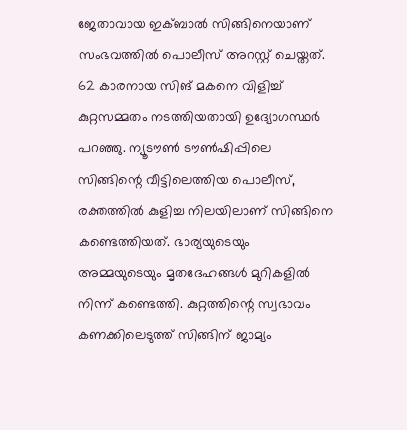ജേതാവായ ഇക്ബാല്‍ സിങ്ങിനെയാണ് സംഭവത്തില്‍ പൊലീസ് അറസ്റ്റ് ചെയ്തത്. 62 കാരനായ സിങ് മകനെ വിളിച്ച് കുറ്റസമ്മതം നടത്തിയതായി ഉദ്യോഗസ്ഥര്‍ പറഞ്ഞു. ന്യൂടൗണ്‍ ടൗണ്‍ഷിപ്പിലെ സിങ്ങിന്റെ വീട്ടിലെത്തിയ പൊലീസ്, രക്തത്തില്‍ കുളിച്ച നിലയിലാണ് സിങ്ങിനെ കണ്ടെത്തിയത്. ഭാര്യയുടെയും അമ്മയുടെയും മൃതദേഹങ്ങള്‍ മുറികളില്‍ നിന്ന് കണ്ടെത്തി. കുറ്റത്തിന്റെ സ്വഭാവം കണക്കിലെടുത്ത് സിങ്ങിന് ജാമ്യം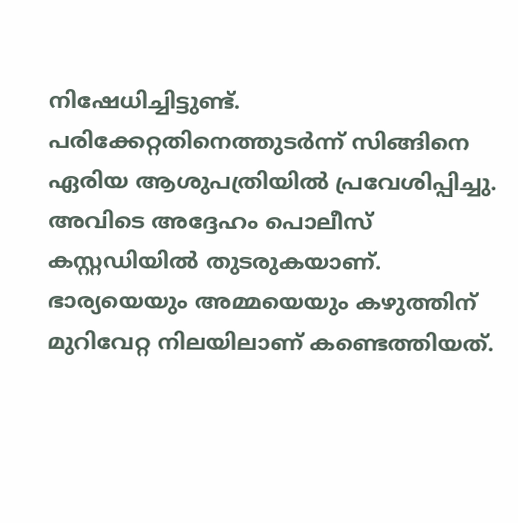നിഷേധിച്ചിട്ടുണ്ട്. പരിക്കേറ്റതിനെത്തുടര്‍ന്ന് സിങ്ങിനെ ഏരിയ ആശുപത്രിയില്‍ പ്രവേശിപ്പിച്ചു. അവിടെ അദ്ദേഹം പൊലീസ് കസ്റ്റഡിയില്‍ തുടരുകയാണ്. ഭാര്യയെയും അമ്മയെയും കഴുത്തിന് മുറിവേറ്റ നിലയിലാണ് കണ്ടെത്തിയത്.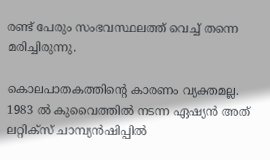രണ്ട് പേരും സംഭവസ്ഥലത്ത് വെച്ച് തന്നെ മരിച്ചിരുന്നു.

കൊലപാതകത്തിന്റെ കാരണം വ്യക്തമല്ല. 1983 ല്‍ കുവൈത്തില്‍ നടന്ന ഏഷ്യന്‍ അത് ലറ്റിക്‌സ് ചാമ്പ്യന്‍ഷിപ്പില്‍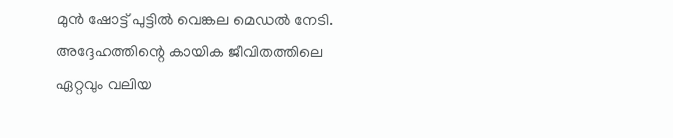മുന്‍ ഷോട്ട് പുട്ടില്‍ വെങ്കല മെഡല്‍ നേടി. അദ്ദേഹത്തിന്റെ കായിക ജീവിതത്തിലെ ഏറ്റവും വലിയ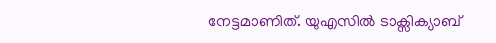നേട്ടമാണിത്. യുഎസില്‍ ടാക്സിക്യാബ്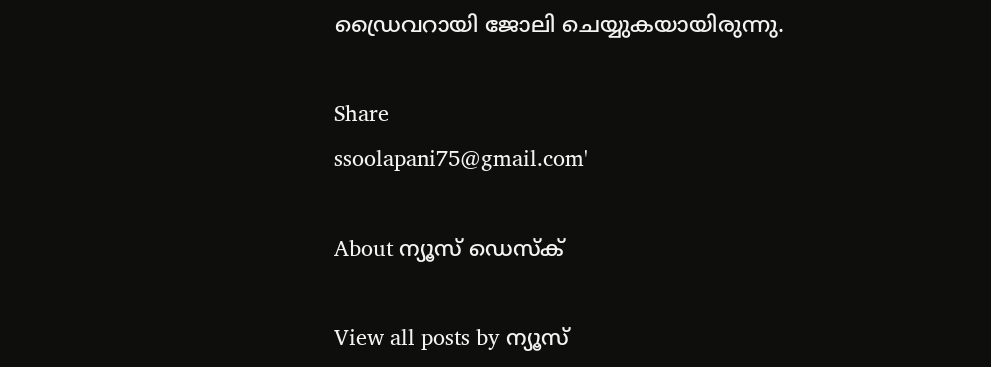ഡ്രൈവറായി ജോലി ചെയ്യുകയായിരുന്നു.

Share
ssoolapani75@gmail.com'

About ന്യൂസ് ഡെസ്ക്

View all posts by ന്യൂസ്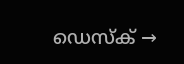ഡെസ്ക് →